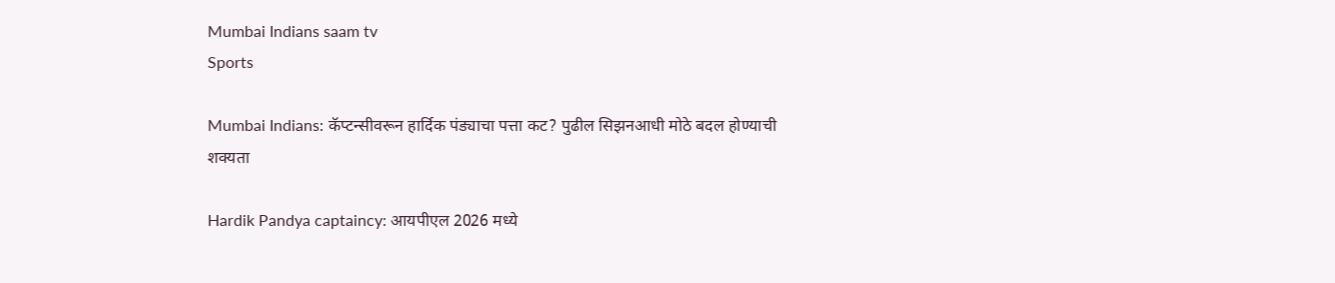Mumbai Indians saam tv
Sports

Mumbai Indians: कॅप्टन्सीवरून हार्दिक पंड्याचा पत्ता कट? पुढील सिझनआधी मोठे बदल होण्याची शक्यता

Hardik Pandya captaincy: आयपीएल 2026 मध्ये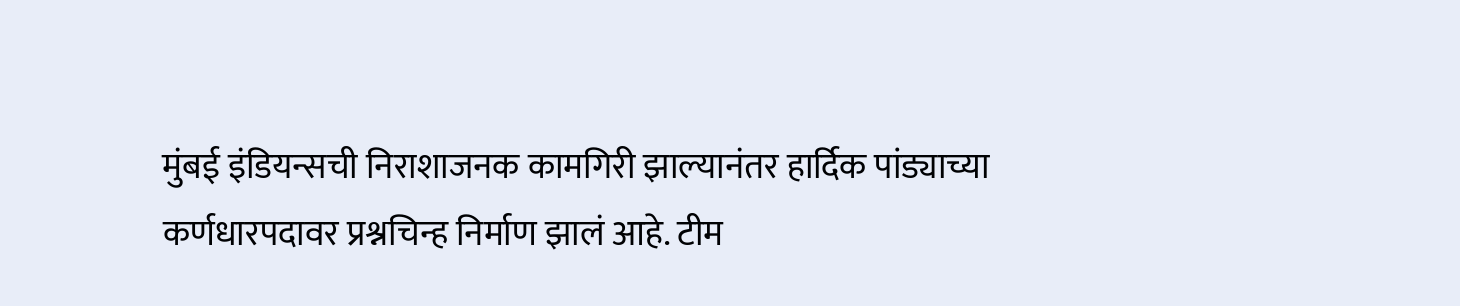मुंबई इंडियन्सची निराशाजनक कामगिरी झाल्यानंतर हार्दिक पांड्याच्या कर्णधारपदावर प्रश्नचिन्ह निर्माण झालं आहे. टीम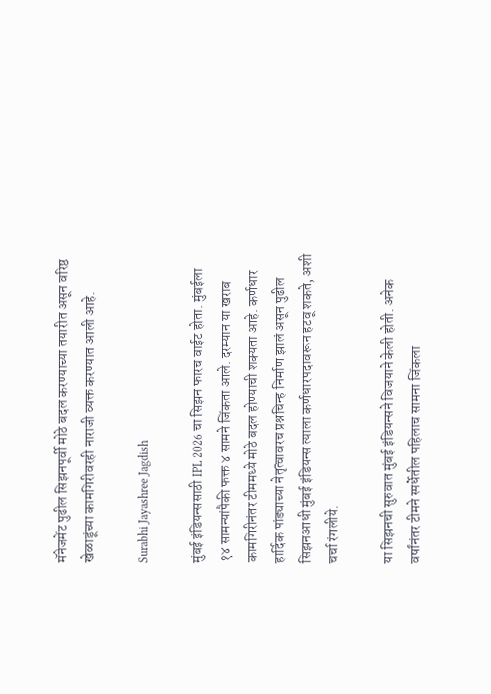मॅनेजमेंट पुढील सिझनपूर्वी मोठे बदल करण्याच्या तयारीत असून वरिष्ठ खेळाडूंच्या कामगिरीवरही नाराजी व्यक्त करण्यात आली आहे.

Surabhi Jayashree Jagdish

मुंबई इंडियन्ससाठी IPL 2026 चा सिझन फारच वाईट होता. मुंबईला १४ सामन्यांपैकी फक्त ४ सामने जिंकता आले. दरम्यान या खराब कामगिरीनंतर टीममध्ये मोठे बदल होण्याची शक्यता आहे. कर्णधार हार्दिक पांड्याच्या नेतृत्वावरच प्रश्नचिन्ह निर्माण झालं असून पुढील सिझनआधी मुंबई इंडियन्स त्याला कर्णधारपदावरून हटवू शकते, अशी चर्चा रंगलीये.

या सिझनची सुरुवात मुंबई इंडियन्सने विजयाने केली होती. अनेक वर्षांनंतर टीमने स्पर्धेतील पहिलाच सामना जिंकला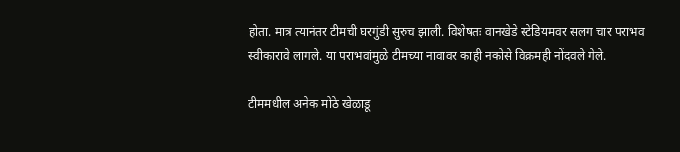होता. मात्र त्यानंतर टीमची घरगुंडी सुरुच झाली. विशेषतः वानखेडे स्टेडियमवर सलग चार पराभव स्वीकारावे लागले. या पराभवांमुळे टीमच्या नावावर काही नकोसे विक्रमही नोंदवले गेले.

टीममधील अनेक मोठे खेळाडू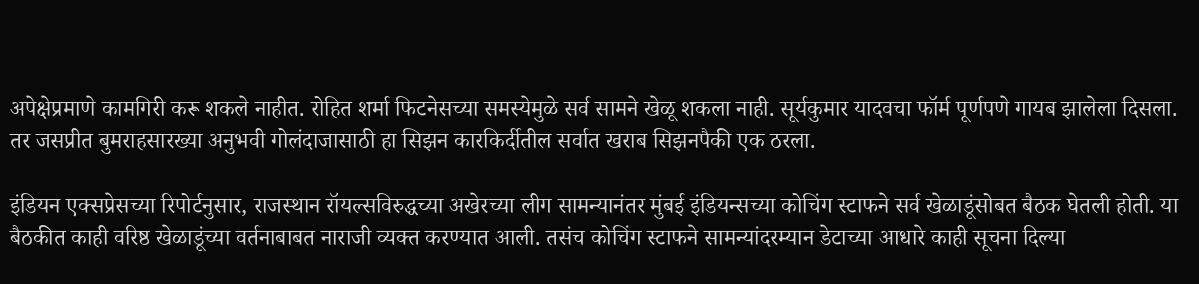अपेक्षेप्रमाणे कामगिरी करू शकले नाहीत. रोहित शर्मा फिटनेसच्या समस्येमुळे सर्व सामने खेळू शकला नाही. सूर्यकुमार यादवचा फॉर्म पूर्णपणे गायब झालेला दिसला. तर जसप्रीत बुमराहसारख्या अनुभवी गोलंदाजासाठी हा सिझन कारकिर्दीतील सर्वात खराब सिझनपैकी एक ठरला.

इंडियन एक्सप्रेसच्या रिपोर्टनुसार, राजस्थान रॉयल्सविरुद्धच्या अखेरच्या लीग सामन्यानंतर मुंबई इंडियन्सच्या कोचिंग स्टाफने सर्व खेळाडूंसोबत बैठक घेतली होती. या बैठकीत काही वरिष्ठ खेळाडूंच्या वर्तनाबाबत नाराजी व्यक्त करण्यात आली. तसंच कोचिंग स्टाफने सामन्यांदरम्यान डेटाच्या आधारे काही सूचना दिल्या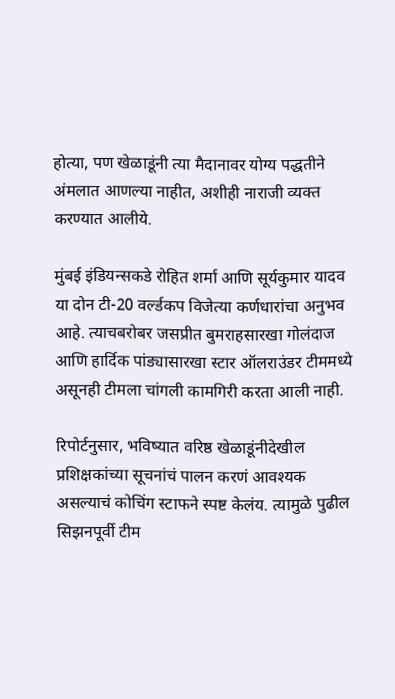होत्या, पण खेळाडूंनी त्या मैदानावर योग्य पद्धतीने अंमलात आणल्या नाहीत, अशीही नाराजी व्यक्त करण्यात आलीये.

मुंबई इंडियन्सकडे रोहित शर्मा आणि सूर्यकुमार यादव या दोन टी-20 वर्ल्डकप विजेत्या कर्णधारांचा अनुभव आहे. त्याचबरोबर जसप्रीत बुमराहसारखा गोलंदाज आणि हार्दिक पांड्यासारखा स्टार ऑलराउंडर टीममध्ये असूनही टीमला चांगली कामगिरी करता आली नाही.

रिपोर्टनुसार, भविष्यात वरिष्ठ खेळाडूंनीदेखील प्रशिक्षकांच्या सूचनांचं पालन करणं आवश्यक असल्याचं कोचिंग स्टाफने स्पष्ट केलंय. त्यामुळे पुढील सिझनपूर्वी टीम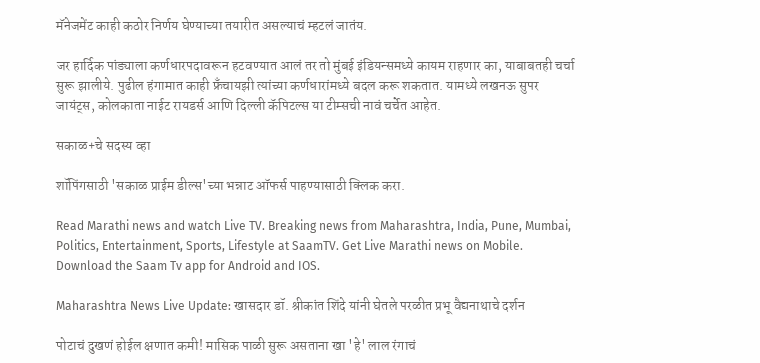मॅनेजमेंट काही कठोर निर्णय घेण्याच्या तयारीत असल्याचं म्हटलं जातंय.

जर हार्दिक पांड्याला कर्णधारपदावरून हटवण्यात आलं तर तो मुंबई इंडियन्समध्ये कायम राहणार का, याबाबतही चर्चा सुरू झालीये. पुढील हंगामात काही फ्रँचायझी त्यांच्या कर्णधारांमध्ये बदल करू शकतात. यामध्ये लखनऊ सुपर जायंट्स, कोलकाता नाईट रायडर्स आणि दिल्ली कॅपिटल्स या टीम्सची नावं चर्चेत आहेत.

सकाळ+चे सदस्य व्हा

शॉपिंगसाठी 'सकाळ प्राईम डील्स'च्या भन्नाट ऑफर्स पाहण्यासाठी क्लिक करा.

Read Marathi news and watch Live TV. Breaking news from Maharashtra, India, Pune, Mumbai, Politics, Entertainment, Sports, Lifestyle at SaamTV. Get Live Marathi news on Mobile. Download the Saam Tv app for Android and IOS.

Maharashtra News Live Update: खासदार डॉ. श्रीकांत शिंदे यांनी घेतले परळीत प्रभू वैद्यनाथाचे दर्शन

पोटाचं दुखणं होईल क्षणात कमी! मासिक पाळी सुरू असताना खा 'हे' लाल रंगाचं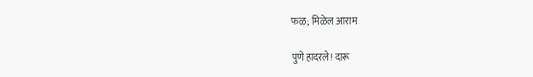फळ; मिळेल आराम

पुणे हादरले! दारू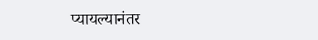प्यायल्यानंतर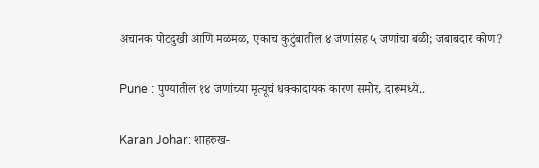अचानक पोटदुखी आणि मळमळ, एकाच कुटुंबातील ४ जणांसह ५ जणांचा बळी; जबाबदार कोण?

Pune : पुण्यातील १४ जणांच्या मृत्यूचं धक्कादायक कारण समोर, दारूमध्ये..

Karan Johar: शाहरुख-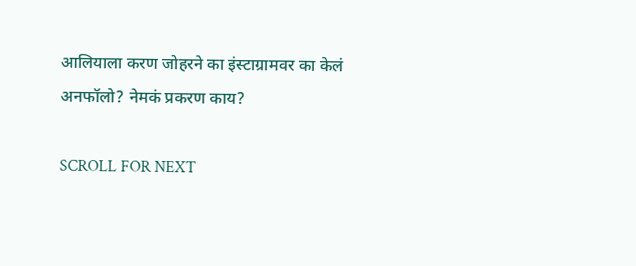आलियाला करण जोहरने का इंस्टाग्रामवर का केलं अनफॉलो? नेमकं प्रकरण काय?

SCROLL FOR NEXT